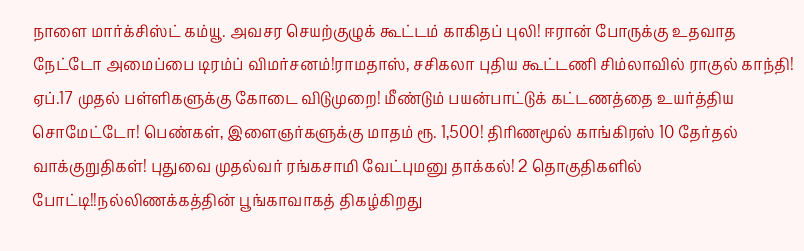நாளை மார்க்சிஸ்ட் கம்யூ. அவசர செயற்குழுக் கூட்டம் காகிதப் புலி! ஈரான் போருக்கு உதவாத நேட்டோ அமைப்பை டிரம்ப் விமர்சனம்!ராமதாஸ், சசிகலா புதிய கூட்டணி சிம்லாவில் ராகுல் காந்தி! ஏப்.17 முதல் பள்ளிகளுக்கு கோடை விடுமுறை! மீண்டும் பயன்பாட்டுக் கட்டணத்தை உயர்த்திய சொமேட்டோ! பெண்கள், இளைஞர்களுக்கு மாதம் ரூ. 1,500! திரிணமூல் காங்கிரஸ் 10 தேர்தல் வாக்குறுதிகள்! புதுவை முதல்வர் ரங்கசாமி வேட்புமனு தாக்கல்! 2 தொகுதிகளில் போட்டி!!நல்லிணக்கத்தின் பூங்காவாகத் திகழ்கிறது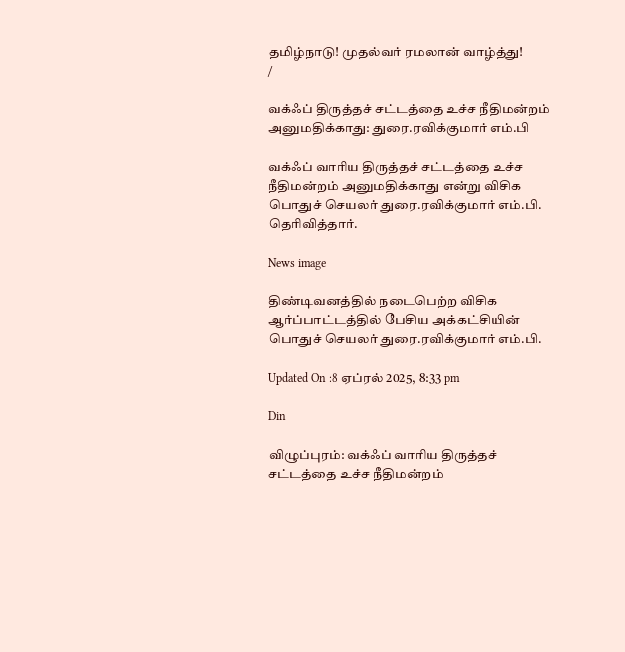தமிழ்நாடு! முதல்வர் ரமலான் வாழ்த்து!
/

வக்ஃப் திருத்தச் சட்டத்தை உச்ச நீதிமன்றம் அனுமதிக்காது: துரை.ரவிக்குமார் எம்.பி

வக்ஃப் வாரிய திருத்தச் சட்டத்தை உச்ச நீதிமன்றம் அனுமதிக்காது என்று விசிக பொதுச் செயலர் துரை.ரவிக்குமார் எம்.பி. தெரிவித்தார்.

News image

திண்டிவனத்தில் நடைபெற்ற விசிக ஆர்ப்பாட்டத்தில் பேசிய அக்கட்சியின் பொதுச் செயலர் துரை.ரவிக்குமார் எம்.பி.

Updated On :8 ஏப்ரல் 2025, 8:33 pm

Din

விழுப்புரம்: வக்ஃப் வாரிய திருத்தச் சட்டத்தை உச்ச நீதிமன்றம்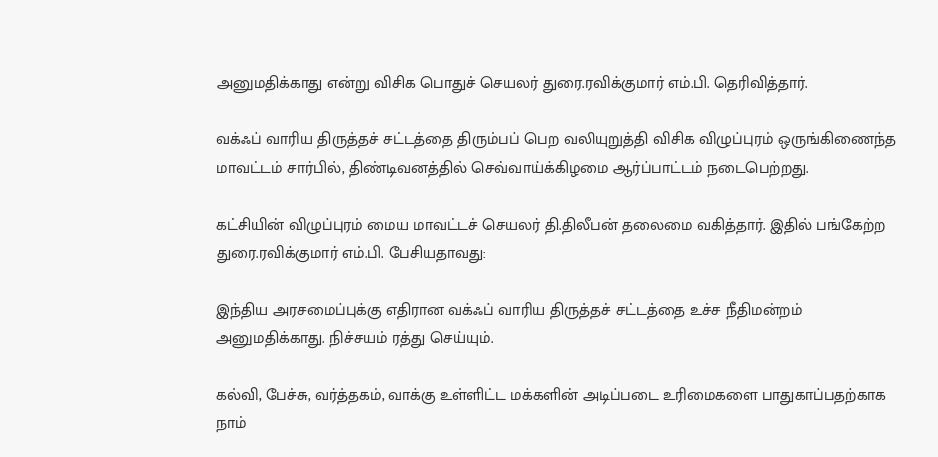அனுமதிக்காது என்று விசிக பொதுச் செயலர் துரை.ரவிக்குமார் எம்.பி. தெரிவித்தார்.

வக்ஃப் வாரிய திருத்தச் சட்டத்தை திரும்பப் பெற வலியுறுத்தி விசிக விழுப்புரம் ஒருங்கிணைந்த மாவட்டம் சார்பில், திண்டிவனத்தில் செவ்வாய்க்கிழமை ஆர்ப்பாட்டம் நடைபெற்றது.

கட்சியின் விழுப்புரம் மைய மாவட்டச் செயலர் தி.திலீபன் தலைமை வகித்தார். இதில் பங்கேற்ற துரை.ரவிக்குமார் எம்.பி. பேசியதாவது:

இந்திய அரசமைப்புக்கு எதிரான வக்ஃப் வாரிய திருத்தச் சட்டத்தை உச்ச நீதிமன்றம் அனுமதிக்காது. நிச்சயம் ரத்து செய்யும்.

கல்வி, பேச்சு, வர்த்தகம், வாக்கு உள்ளிட்ட மக்களின் அடிப்படை உரிமைகளை பாதுகாப்பதற்காக நாம்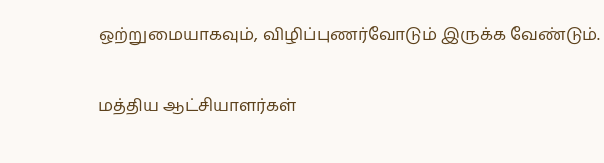ஒற்றுமையாகவும், விழிப்புணர்வோடும் இருக்க வேண்டும்.

மத்திய ஆட்சியாளர்கள்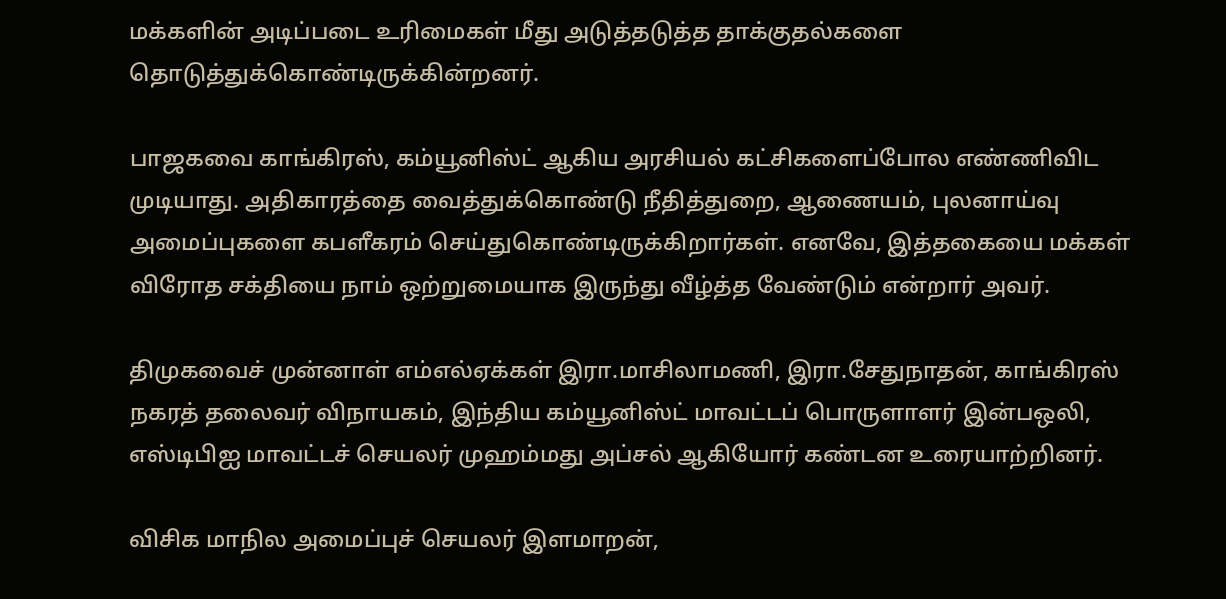மக்களின் அடிப்படை உரிமைகள் மீது அடுத்தடுத்த தாக்குதல்களை தொடுத்துக்கொண்டிருக்கின்றனர்.

பாஜகவை காங்கிரஸ், கம்யூனிஸ்ட் ஆகிய அரசியல் கட்சிகளைப்போல எண்ணிவிட முடியாது. அதிகாரத்தை வைத்துக்கொண்டு நீதித்துறை, ஆணையம், புலனாய்வு அமைப்புகளை கபளீகரம் செய்துகொண்டிருக்கிறார்கள். எனவே, இத்தகையை மக்கள் விரோத சக்தியை நாம் ஒற்றுமையாக இருந்து வீழ்த்த வேண்டும் என்றார் அவர்.

திமுகவைச் முன்னாள் எம்எல்ஏக்கள் இரா.மாசிலாமணி, இரா.சேதுநாதன், காங்கிரஸ் நகரத் தலைவர் விநாயகம், இந்திய கம்யூனிஸ்ட் மாவட்டப் பொருளாளர் இன்பஒலி, எஸ்டிபிஐ மாவட்டச் செயலர் முஹம்மது அப்சல் ஆகியோர் கண்டன உரையாற்றினர்.

விசிக மாநில அமைப்புச் செயலர் இளமாறன்,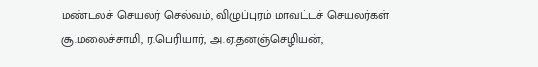மண்டலச் செயலர் செல்வம், விழுப்புரம் மாவட்டச் செயலர்கள் சூ.மலைச்சாமி, ர.பெரியார், அ.ஏ.தனஞ்செழியன்,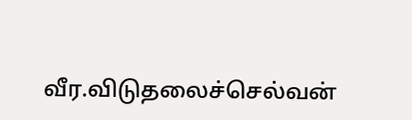வீர.விடுதலைச்செல்வன்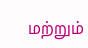மற்றும்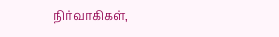நிர்வாகிகள்,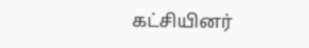கட்சியினர்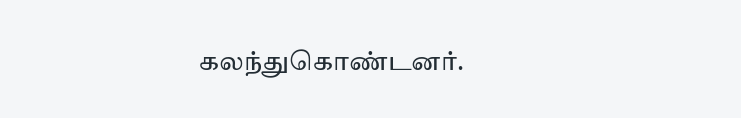கலந்துகொண்டனர்.